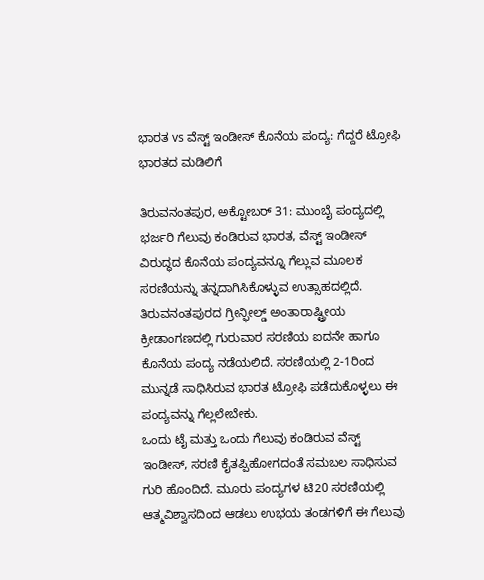ಭಾರತ vs ವೆಸ್ಟ್ ಇಂಡೀಸ್ ಕೊನೆಯ ಪಂದ್ಯ: ಗೆದ್ದರೆ ಟ್ರೋಫಿ ಭಾರತದ ಮಡಿಲಿಗೆ

ತಿರುವನಂತಪುರ, ಅಕ್ಟೋಬರ್ 31: ಮುಂಬೈ ಪಂದ್ಯದಲ್ಲಿ ಭರ್ಜರಿ ಗೆಲುವು ಕಂಡಿರುವ ಭಾರತ, ವೆಸ್ಟ್ ಇಂಡೀಸ್ ವಿರುದ್ಧದ ಕೊನೆಯ ಪಂದ್ಯವನ್ನೂ ಗೆಲ್ಲುವ ಮೂಲಕ ಸರಣಿಯನ್ನು ತನ್ನದಾಗಿಸಿಕೊಳ್ಳುವ ಉತ್ಸಾಹದಲ್ಲಿದೆ.
ತಿರುವನಂತಪುರದ ಗ್ರೀನ್ಫೀಲ್ಡ್ ಅಂತಾರಾಷ್ಟ್ರೀಯ ಕ್ರೀಡಾಂಗಣದಲ್ಲಿ ಗುರುವಾರ ಸರಣಿಯ ಐದನೇ ಹಾಗೂ ಕೊನೆಯ ಪಂದ್ಯ ನಡೆಯಲಿದೆ. ಸರಣಿಯಲ್ಲಿ 2-1ರಿಂದ ಮುನ್ನಡೆ ಸಾಧಿಸಿರುವ ಭಾರತ ಟ್ರೋಫಿ ಪಡೆದುಕೊಳ್ಳಲು ಈ ಪಂದ್ಯವನ್ನು ಗೆಲ್ಲಲೇಬೇಕು.
ಒಂದು ಟೈ ಮತ್ತು ಒಂದು ಗೆಲುವು ಕಂಡಿರುವ ವೆಸ್ಟ್ ಇಂಡೀಸ್, ಸರಣಿ ಕೈತಪ್ಪಿಹೋಗದಂತೆ ಸಮಬಲ ಸಾಧಿಸುವ ಗುರಿ ಹೊಂದಿದೆ. ಮೂರು ಪಂದ್ಯಗಳ ಟಿ20 ಸರಣಿಯಲ್ಲಿ ಆತ್ಮವಿಶ್ವಾಸದಿಂದ ಆಡಲು ಉಭಯ ತಂಡಗಳಿಗೆ ಈ ಗೆಲುವು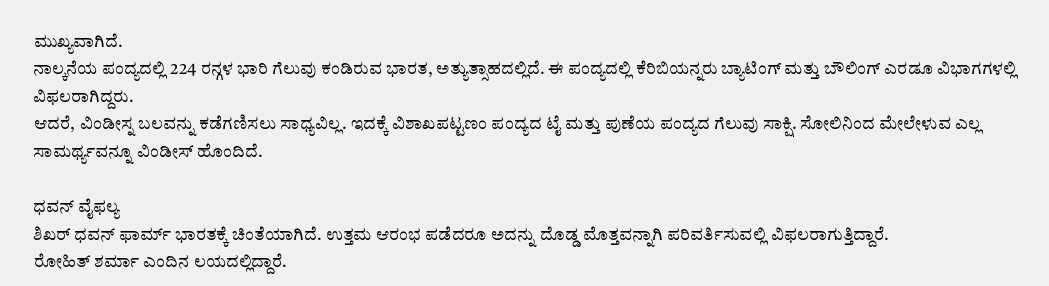ಮುಖ್ಯವಾಗಿದೆ.
ನಾಲ್ಕನೆಯ ಪಂದ್ಯದಲ್ಲಿ 224 ರನ್ಗಳ ಭಾರಿ ಗೆಲುವು ಕಂಡಿರುವ ಭಾರತ, ಅತ್ಯುತ್ಸಾಹದಲ್ಲಿದೆ. ಈ ಪಂದ್ಯದಲ್ಲಿ ಕೆರಿಬಿಯನ್ನರು ಬ್ಯಾಟಿಂಗ್ ಮತ್ತು ಬೌಲಿಂಗ್ ಎರಡೂ ವಿಭಾಗಗಳಲ್ಲಿ ವಿಫಲರಾಗಿದ್ದರು.
ಆದರೆ, ವಿಂಡೀಸ್ನ ಬಲವನ್ನು ಕಡೆಗಣಿಸಲು ಸಾಧ್ಯವಿಲ್ಲ. ಇದಕ್ಕೆ ವಿಶಾಖಪಟ್ಟಣಂ ಪಂದ್ಯದ ಟೈ ಮತ್ತು ಪುಣೆಯ ಪಂದ್ಯದ ಗೆಲುವು ಸಾಕ್ಷಿ. ಸೋಲಿನಿಂದ ಮೇಲೇಳುವ ಎಲ್ಲ ಸಾಮರ್ಥ್ಯವನ್ನೂ ವಿಂಡೀಸ್ ಹೊಂದಿದೆ.

ಧವನ್ ವೈಫಲ್ಯ
ಶಿಖರ್ ಧವನ್ ಫಾರ್ಮ್ ಭಾರತಕ್ಕೆ ಚಿಂತೆಯಾಗಿದೆ. ಉತ್ತಮ ಆರಂಭ ಪಡೆದರೂ ಅದನ್ನು ದೊಡ್ಡ ಮೊತ್ತವನ್ನಾಗಿ ಪರಿವರ್ತಿಸುವಲ್ಲಿ ವಿಫಲರಾಗುತ್ತಿದ್ದಾರೆ.
ರೋಹಿತ್ ಶರ್ಮಾ ಎಂದಿನ ಲಯದಲ್ಲಿದ್ದಾರೆ.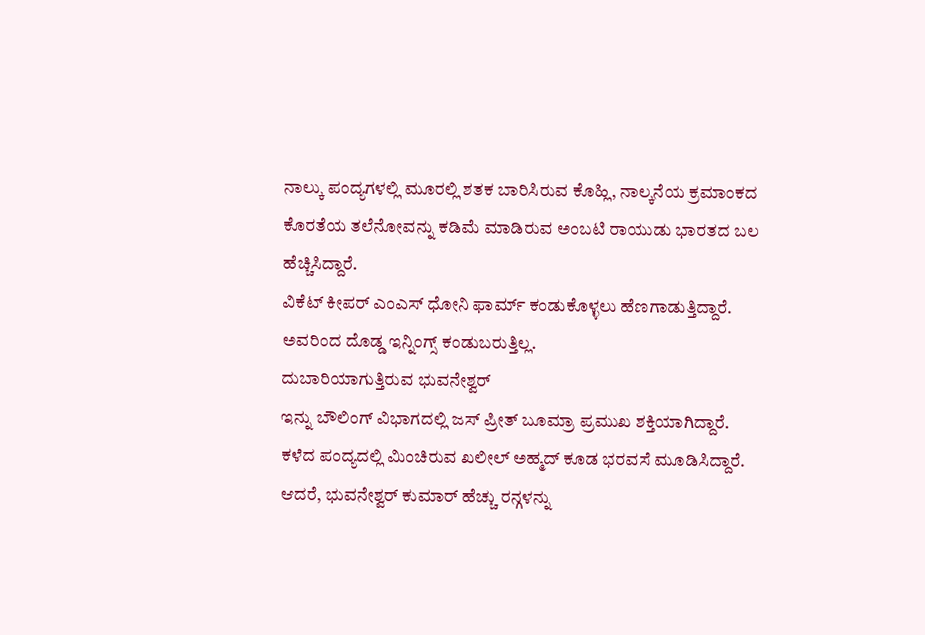ನಾಲ್ಕು ಪಂದ್ಯಗಳಲ್ಲಿ ಮೂರಲ್ಲಿ ಶತಕ ಬಾರಿಸಿರುವ ಕೊಹ್ಲಿ, ನಾಲ್ಕನೆಯ ಕ್ರಮಾಂಕದ ಕೊರತೆಯ ತಲೆನೋವನ್ನು ಕಡಿಮೆ ಮಾಡಿರುವ ಅಂಬಟಿ ರಾಯುಡು ಭಾರತದ ಬಲ ಹೆಚ್ಚಿಸಿದ್ದಾರೆ.
ವಿಕೆಟ್ ಕೀಪರ್ ಎಂಎಸ್ ಧೋನಿ ಫಾರ್ಮ್ ಕಂಡುಕೊಳ್ಳಲು ಹೆಣಗಾಡುತ್ತಿದ್ದಾರೆ. ಅವರಿಂದ ದೊಡ್ಡ ಇನ್ನಿಂಗ್ಸ್ ಕಂಡುಬರುತ್ತಿಲ್ಲ.
ದುಬಾರಿಯಾಗುತ್ತಿರುವ ಭುವನೇಶ್ವರ್
ಇನ್ನು ಬೌಲಿಂಗ್ ವಿಭಾಗದಲ್ಲಿ ಜಸ್ ಪ್ರೀತ್ ಬೂಮ್ರಾ ಪ್ರಮುಖ ಶಕ್ತಿಯಾಗಿದ್ದಾರೆ. ಕಳೆದ ಪಂದ್ಯದಲ್ಲಿ ಮಿಂಚಿರುವ ಖಲೀಲ್ ಅಹ್ಮದ್ ಕೂಡ ಭರವಸೆ ಮೂಡಿಸಿದ್ದಾರೆ. ಆದರೆ, ಭುವನೇಶ್ವರ್ ಕುಮಾರ್ ಹೆಚ್ಚು ರನ್ಗಳನ್ನು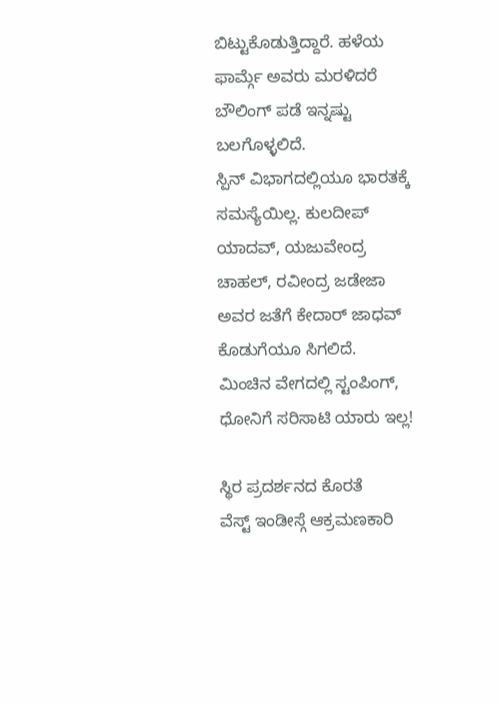ಬಿಟ್ಟುಕೊಡುತ್ತಿದ್ದಾರೆ. ಹಳೆಯ ಫಾರ್ಮ್ಗೆ ಅವರು ಮರಳಿದರೆ ಬೌಲಿಂಗ್ ಪಡೆ ಇನ್ನಷ್ಟು ಬಲಗೊಳ್ಳಲಿದೆ.
ಸ್ಪಿನ್ ವಿಭಾಗದಲ್ಲಿಯೂ ಭಾರತಕ್ಕೆ ಸಮಸ್ಯೆಯಿಲ್ಲ. ಕುಲದೀಪ್ ಯಾದವ್, ಯಜುವೇಂದ್ರ ಚಾಹಲ್, ರವೀಂದ್ರ ಜಡೇಜಾ ಅವರ ಜತೆಗೆ ಕೇದಾರ್ ಜಾಧವ್ ಕೊಡುಗೆಯೂ ಸಿಗಲಿದೆ.
ಮಿಂಚಿನ ವೇಗದಲ್ಲಿ ಸ್ಟಂಪಿಂಗ್, ಧೋನಿಗೆ ಸರಿಸಾಟಿ ಯಾರು ಇಲ್ಲ!

ಸ್ಥಿರ ಪ್ರದರ್ಶನದ ಕೊರತೆ
ವೆಸ್ಟ್ ಇಂಡೀಸ್ಗೆ ಆಕ್ರಮಣಕಾರಿ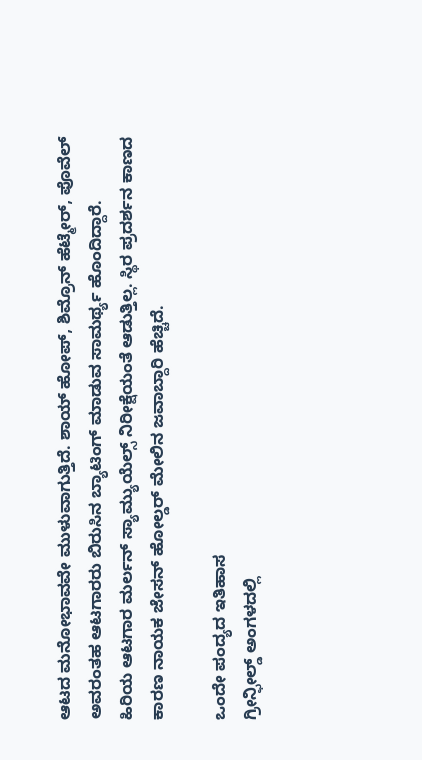ಆಟದ ಮನೋಭಾವವೇ ಮುಳುವಾಗುತ್ತಿದೆ. ಶಾಯ್ ಹೋಪ್, ಶಿಮ್ರೊನ್ ಹೆಟ್ಮೇರ್, ಪೊವೆಲ್ ಅವರಂತಹ ಆಟಗಾರರು ಬಿರುಸಿನ ಬ್ಯಾಟಿಂಗ್ ಮಾಡುವ ಸಾಮರ್ಥ್ಯ ಹೊಂದಿದ್ದಾರೆ.
ಹಿರಿಯ ಆಟಗಾರ ಮರ್ಲನ್ ಸ್ಯಾಮ್ಯುಯೆಲ್ಸ್ ನಿರೀಕ್ಷೆಯಂತೆ ಆಡುತ್ತಿಲ್ಲ. ಸ್ಥಿರ ಪ್ರದರ್ಶನ ಕಾಣದ ಕಾರಣ ನಾಯಕ ಜೇಸನ್ ಹೋಲ್ಡರ್ ಮೇಲಿನ ಜವಾಬ್ದಾರಿ ಹೆಚ್ಚಿದೆ.

ಒಂದೇ ಪಂದ್ಯದ ಇತಿಹಾಸ
ಗ್ರೀನ್ಫೀಲ್ಡ್ ಅಂಗಳದಲ್ಲಿ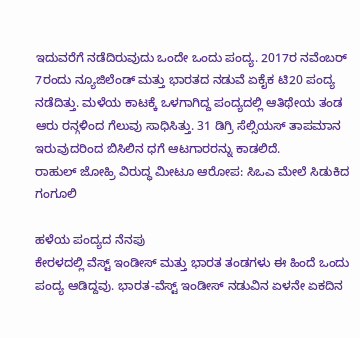ಇದುವರೆಗೆ ನಡೆದಿರುವುದು ಒಂದೇ ಒಂದು ಪಂದ್ಯ. 2017ರ ನವೆಂಬರ್ 7ರಂದು ನ್ಯೂಜಿಲೆಂಡ್ ಮತ್ತು ಭಾರತದ ನಡುವೆ ಏಕೈಕ ಟಿ20 ಪಂದ್ಯ ನಡೆದಿತ್ತು. ಮಳೆಯ ಕಾಟಕ್ಕೆ ಒಳಗಾಗಿದ್ದ ಪಂದ್ಯದಲ್ಲಿ ಆತಿಥೇಯ ತಂಡ ಆರು ರನ್ಗಳಿಂದ ಗೆಲುವು ಸಾಧಿಸಿತ್ತು. 31 ಡಿಗ್ರಿ ಸೆಲ್ಸಿಯಸ್ ತಾಪಮಾನ ಇರುವುದರಿಂದ ಬಿಸಿಲಿನ ಧಗೆ ಆಟಗಾರರನ್ನು ಕಾಡಲಿದೆ.
ರಾಹುಲ್ ಜೋಹ್ರಿ ವಿರುದ್ಧ ಮೀಟೂ ಆರೋಪ: ಸಿಒಎ ಮೇಲೆ ಸಿಡುಕಿದ ಗಂಗೂಲಿ

ಹಳೆಯ ಪಂದ್ಯದ ನೆನಪು
ಕೇರಳದಲ್ಲಿ ವೆಸ್ಟ್ ಇಂಡೀಸ್ ಮತ್ತು ಭಾರತ ತಂಡಗಳು ಈ ಹಿಂದೆ ಒಂದು ಪಂದ್ಯ ಆಡಿದ್ದವು. ಭಾರತ-ವೆಸ್ಟ್ ಇಂಡೀಸ್ ನಡುವಿನ ಏಳನೇ ಏಕದಿನ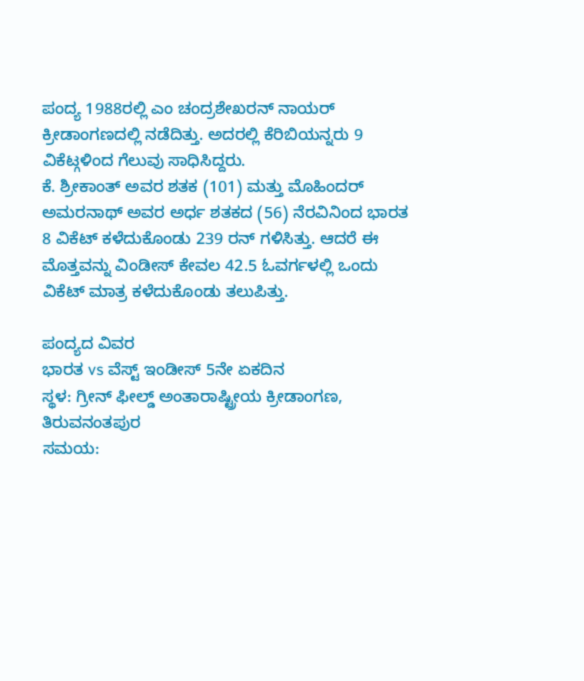ಪಂದ್ಯ 1988ರಲ್ಲಿ ಎಂ ಚಂದ್ರಶೇಖರನ್ ನಾಯರ್ ಕ್ರೀಡಾಂಗಣದಲ್ಲಿ ನಡೆದಿತ್ತು. ಅದರಲ್ಲಿ ಕೆರಿಬಿಯನ್ನರು 9 ವಿಕೆಟ್ಗಳಿಂದ ಗೆಲುವು ಸಾಧಿಸಿದ್ದರು.
ಕೆ. ಶ್ರೀಕಾಂತ್ ಅವರ ಶತಕ (101) ಮತ್ತು ಮೊಹಿಂದರ್ ಅಮರನಾಥ್ ಅವರ ಅರ್ಧ ಶತಕದ (56) ನೆರವಿನಿಂದ ಭಾರತ 8 ವಿಕೆಟ್ ಕಳೆದುಕೊಂಡು 239 ರನ್ ಗಳಿಸಿತ್ತು. ಆದರೆ ಈ ಮೊತ್ತವನ್ನು ವಿಂಡೀಸ್ ಕೇವಲ 42.5 ಓವರ್ಗಳಲ್ಲಿ ಒಂದು ವಿಕೆಟ್ ಮಾತ್ರ ಕಳೆದುಕೊಂಡು ತಲುಪಿತ್ತು.

ಪಂದ್ಯದ ವಿವರ
ಭಾರತ vs ವೆಸ್ಟ್ ಇಂಡೀಸ್ 5ನೇ ಏಕದಿನ
ಸ್ಥಳ: ಗ್ರೀನ್ ಫೀಲ್ಡ್ ಅಂತಾರಾಷ್ಟ್ರೀಯ ಕ್ರೀಡಾಂಗಣ, ತಿರುವನಂತಪುರ
ಸಮಯ: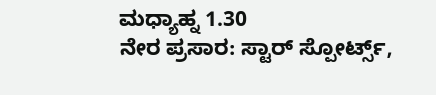ಮಧ್ಯಾಹ್ನ 1.30
ನೇರ ಪ್ರಸಾರ: ಸ್ಟಾರ್ ಸ್ಪೋರ್ಟ್ಸ್,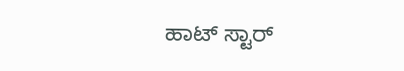ಹಾಟ್ ಸ್ಟಾರ್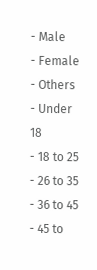- Male
- Female
- Others
- Under 18
- 18 to 25
- 26 to 35
- 36 to 45
- 45 to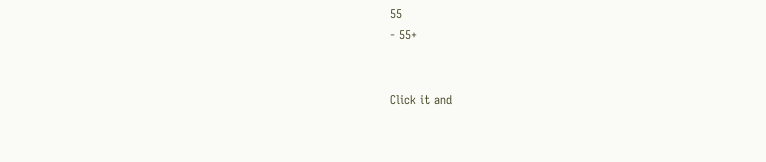55
- 55+


Click it and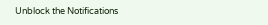Unblock the Notifications